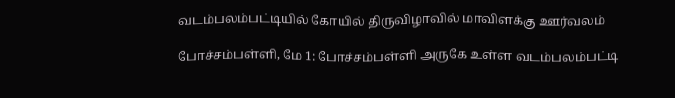வடம்பலம்பட்டியில் கோயில் திருவிழாவில் மாவிளக்கு ஊர்வலம்

போச்சம்பள்ளி, மே 1: போச்சம்பள்ளி அருகே உள்ள வடம்பலம்பட்டி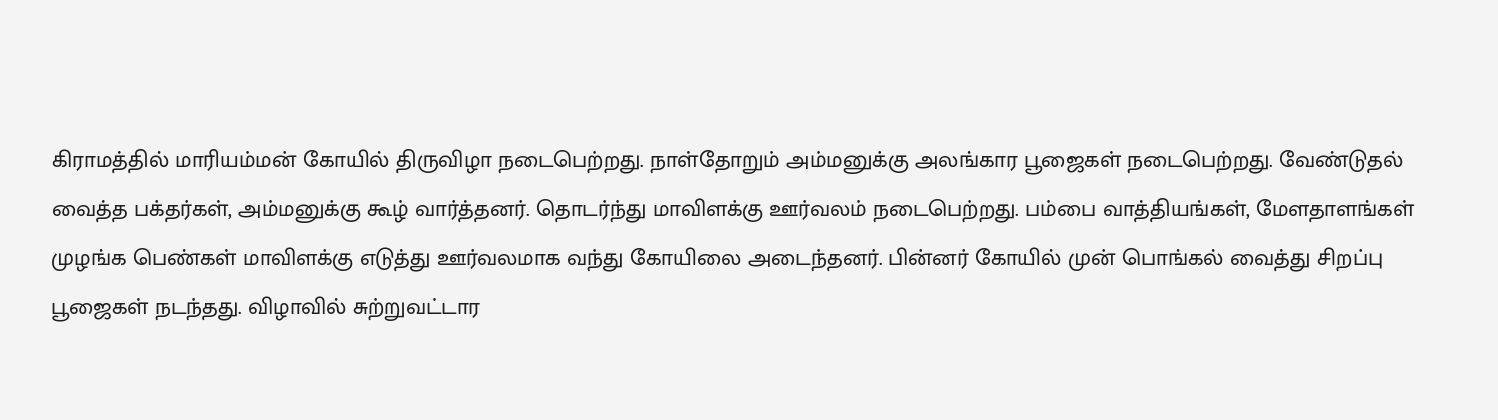கிராமத்தில் மாரியம்மன் கோயில் திருவிழா நடைபெற்றது. நாள்தோறும் அம்மனுக்கு அலங்கார பூஜைகள் நடைபெற்றது. வேண்டுதல் வைத்த பக்தர்கள், அம்மனுக்கு கூழ் வார்த்தனர். தொடர்ந்து மாவிளக்கு ஊர்வலம் நடைபெற்றது. பம்பை வாத்தியங்கள், மேளதாளங்கள் முழங்க பெண்கள் மாவிளக்கு எடுத்து ஊர்வலமாக வந்து கோயிலை அடைந்தனர். பின்னர் கோயில் முன் பொங்கல் வைத்து சிறப்பு பூஜைகள் நடந்தது. விழாவில் சுற்றுவட்டார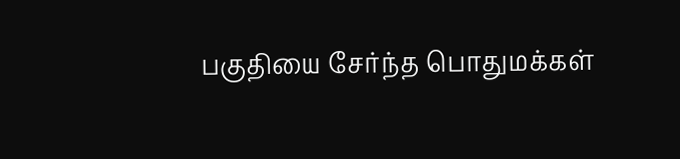பகுதியை சேர்ந்த பொதுமக்கள்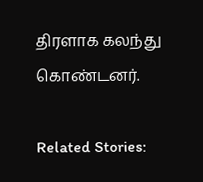திரளாக கலந்து கொண்டனர்.

Related Stories: